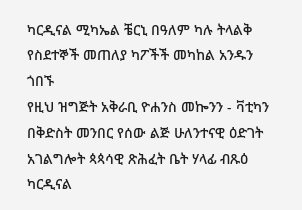ካርዲናል ሚካኤል ቼርኒ በዓለም ካሉ ትላልቅ የስደተኞች መጠለያ ካፖችች መካከል አንዱን ጎበኙ
የዚህ ዝግጅት አቅራቢ ዮሐንስ መኰንን - ቫቲካን
በቅድስት መንበር የሰው ልጅ ሁለንተናዊ ዕድገት አገልግሎት ጳጳሳዊ ጽሕፈት ቤት ሃላፊ ብጹዕ ካርዲናል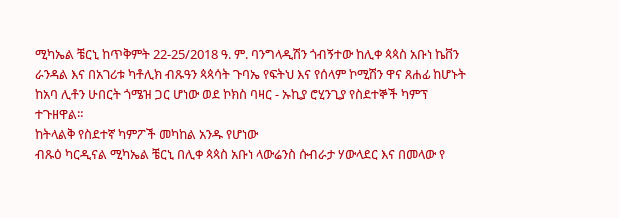ሚካኤል ቼርኒ ከጥቅምት 22-25/2018 ዓ. ም. ባንግላዲሽን ጎብኝተው ከሊቀ ጳጳስ አቡነ ኬቨን ራንዳል እና በአገሪቱ ካቶሊክ ብጹዓን ጳጳሳት ጉባኤ የፍትህ እና የሰላም ኮሚሽን ዋና ጸሐፊ ከሆኑት ከአባ ሊቶን ሁበርት ጎሜዝ ጋር ሆነው ወደ ኮክስ ባዛር - ኡኪያ ሮሂንጊያ የስደተኞች ካምፕ ተጉዘዋል።
ከትላልቅ የስደተኛ ካምፖች መካከል አንዱ የሆነው
ብጹዕ ካርዲናል ሚካኤል ቼርኒ በሊቀ ጳጳስ አቡነ ላውሬንስ ሱብራታ ሃውላደር እና በመላው የ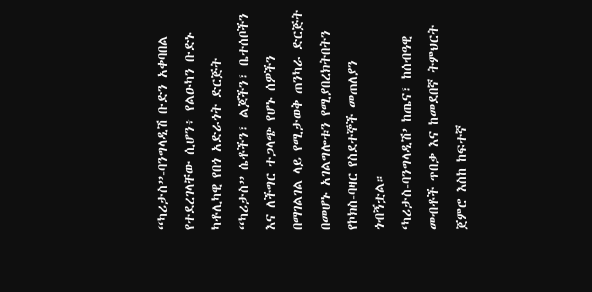“ካሪታስ”-ባንግላዲሽ ቡድን አቀባበል የተደረገላቸው ሲሆን፥ የልዑካን ቡድኑ ካቶሊካዊ የበጎ አድራጎት ድርጅት “ካሪታስ” ሴቶችን፣ ልጆችን፣ ቤተሰቦችን እና ለችግር ተጋላጭ የሆኑ ሰዎችን በማገልገል ላይ የሚታወቅ ጠንካራ ድርጅት በመሆኑ አገልግሎቱን የሚያበረክትበትን የኮክስ-ባዛር የስደተኞች መጠለያን ጎብኝቷል።
‘ካሪታስ-ባንግላዲሽ’ ከጤና፣ ከሰብዓዊ መብቶች ጥበቃ እና ከመደበኛ ትምህርት ጀምሮ እስከ ከፍተኛ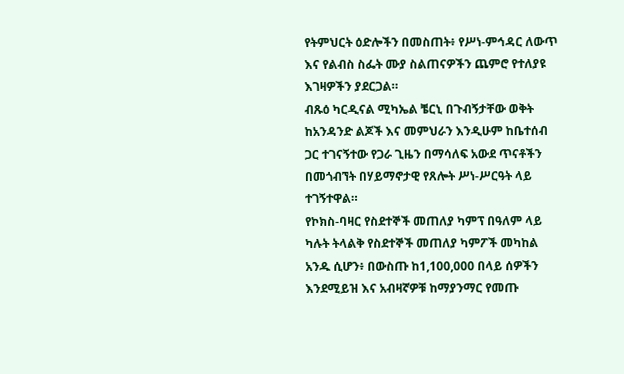የትምህርት ዕድሎችን በመስጠት፥ የሥነ-ምኅዳር ለውጥ እና የልብስ ስፌት ሙያ ስልጠናዎችን ጨምሮ የተለያዩ እገዛዎችን ያደርጋል።
ብጹዕ ካርዲናል ሚካኤል ቼርኒ በጉብኝታቸው ወቅት ከአንዳንድ ልጆች እና መምህራን እንዲሁም ከቤተሰብ ጋር ተገናኝተው የጋራ ጊዜን በማሳለፍ አውደ ጥናቶችን በመጎብኘት በሃይማኖታዊ የጸሎት ሥነ-ሥርዓት ላይ ተገኝተዋል።
የኮክስ-ባዛር የስደተኞች መጠለያ ካምፕ በዓለም ላይ ካሉት ትላልቅ የስደተኞች መጠለያ ካምፖች መካከል አንዱ ሲሆን፥ በውስጡ ከ1,100,000 በላይ ሰዎችን እንደሚይዝ እና አብዛኛዎቹ ከማያንማር የመጡ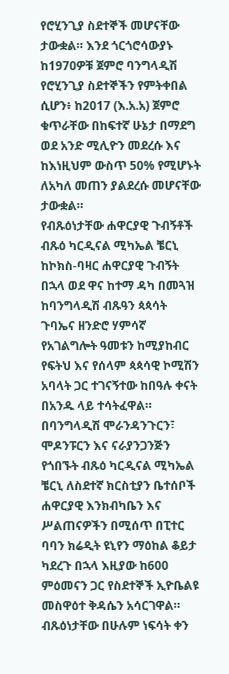የሮሂንጊያ ስደተኞች መሆናቸው ታውቋል። እንደ ጎርጎሮሳውያኑ ከ1970ዎቹ ጀምሮ ባንግላዲሽ የሮሂንጊያ ስደተኞችን የምትቀበል ሲሆን፥ ከ2017 (እ.አ.አ) ጀምሮ ቁጥራቸው በከፍተኛ ሁኔታ በማደግ ወደ አንድ ሚሊዮን መደረሱ እና ከእነዚህም ውስጥ 50% የሚሆኑት ለአካለ መጠን ያልደረሱ መሆናቸው ታውቋል።
የብጹዕነታቸው ሐዋርያዊ ጉብኝቶች
ብጹዕ ካርዲናል ሚካኤል ቼርኒ ከኮክስ-ባዛር ሐዋርያዊ ጉብኝት በኋላ ወደ ዋና ከተማ ዳካ በመጓዝ ከባንግላዲሽ ብጹዓን ጳጳሳት ጉባኤና ዘንድሮ ሃምሳኛ የአገልግሎት ዓመቱን ከሚያከብር የፍትህ እና የሰላም ጳጳሳዊ ኮሚሽን አባላት ጋር ተገናኝተው ከበዓሉ ቀናት በአንዱ ላይ ተሳትፈዋል።
በባንግላዲሽ ሞራንዳንጉርን፣ ሞዶንፑርን እና ናራያንጋንጅን የጎበኙት ብጹዕ ካርዲናል ሚካኤል ቼርኒ ለስደተኛ ክርስቲያን ቤተሰቦች ሐዋርያዊ እንክብካቤን እና ሥልጠናዎችን በሚሰጥ በፒተር ባባን ክሬዲት ዩኒየን ማዕከል ቆይታ ካደረጉ በኋላ እዚያው ከ600 ምዕመናን ጋር የስደተኞች ኢዮቤልዩ መስዋዕተ ቅዳሴን አሳርገዋል።
ብጹዕነታቸው በሁሉም ነፍሳት ቀን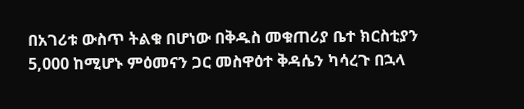በአገሪቱ ውስጥ ትልቁ በሆነው በቅዱስ መቁጠሪያ ቤተ ክርስቲያን 5,000 ከሚሆኑ ምዕመናን ጋር መስዋዕተ ቅዳሴን ካሳረጉ በኋላ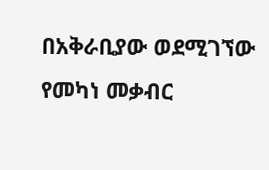በአቅራቢያው ወደሚገኘው የመካነ መቃብር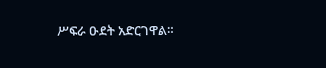ሥፍራ ዑደት አድርገዋል።